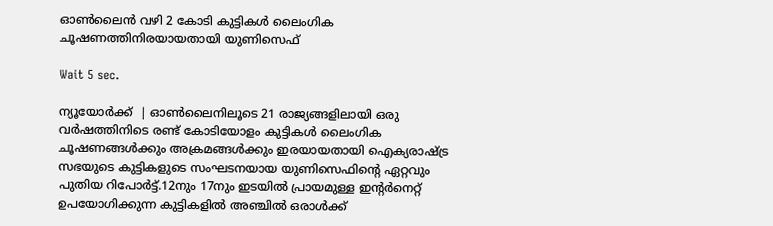ഓണ്‍ലൈന്‍ വഴി 2 കോടി കുട്ടികള്‍ ലൈംഗിക ചൂഷണത്തിനിരയായതായി യുണിസെഫ്

Wait 5 sec.

ന്യൂയോര്‍ക്ക്  | ഓണ്‍ലൈനിലൂടെ 21 രാജ്യങ്ങളിലായി ഒരു വര്‍ഷത്തിനിടെ രണ്ട് കോടിയോളം കുട്ടികള്‍ ലൈംഗിക ചൂഷണങ്ങള്‍ക്കും അക്രമങ്ങള്‍ക്കും ഇരയായതായി ഐക്യരാഷ്ട്ര സഭയുടെ കുട്ടികളുടെ സംഘടനയായ യുണിസെഫിന്റെ ഏറ്റവും പുതിയ റിപോര്‍ട്ട്.12നും 17നും ഇടയില്‍ പ്രായമുള്ള ഇന്റര്‍നെറ്റ് ഉപയോഗിക്കുന്ന കുട്ടികളില്‍ അഞ്ചില്‍ ഒരാള്‍ക്ക്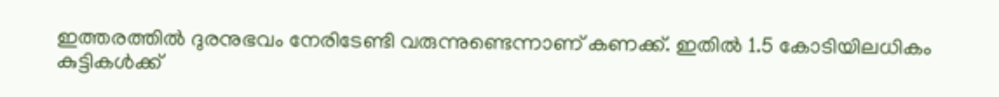ഇത്തരത്തില്‍ ദുരനുഭവം നേരിടേണ്ടി വരുന്നുണ്ടെന്നാണ് കണക്ക്. ഇതില്‍ 1.5 കോടിയിലധികം കുട്ടികള്‍ക്ക്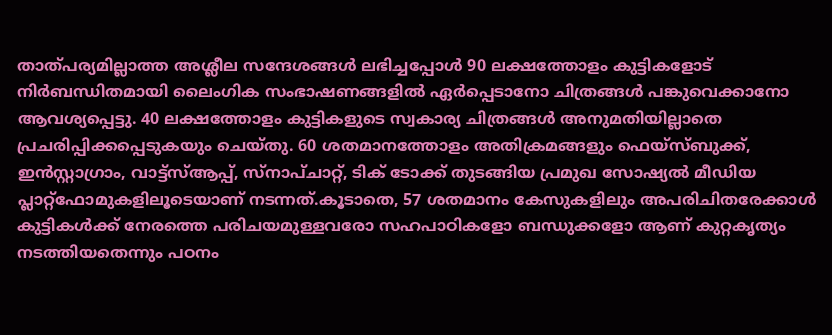താത്പര്യമില്ലാത്ത അശ്ലീല സന്ദേശങ്ങള്‍ ലഭിച്ചപ്പോള്‍ 90 ലക്ഷത്തോളം കുട്ടികളോട് നിര്‍ബന്ധിതമായി ലൈംഗിക സംഭാഷണങ്ങളില്‍ ഏര്‍പ്പെടാനോ ചിത്രങ്ങള്‍ പങ്കുവെക്കാനോ ആവശ്യപ്പെട്ടു. 40 ലക്ഷത്തോളം കുട്ടികളുടെ സ്വകാര്യ ചിത്രങ്ങള്‍ അനുമതിയില്ലാതെ പ്രചരിപ്പിക്കപ്പെടുകയും ചെയ്തു. 60 ശതമാനത്തോളം അതിക്രമങ്ങളും ഫെയ്‌സ്ബുക്ക്, ഇന്‍സ്റ്റാഗ്രാം, വാട്ട്‌സ്ആപ്പ്, സ്‌നാപ്ചാറ്റ്, ടിക് ടോക്ക് തുടങ്ങിയ പ്രമുഖ സോഷ്യല്‍ മീഡിയ പ്ലാറ്റ്‌ഫോമുകളിലൂടെയാണ് നടന്നത്.കൂടാതെ, 57 ശതമാനം കേസുകളിലും അപരിചിതരേക്കാള്‍ കുട്ടികള്‍ക്ക് നേരത്തെ പരിചയമുള്ളവരോ സഹപാഠികളോ ബന്ധുക്കളോ ആണ് കുറ്റകൃത്യം നടത്തിയതെന്നും പഠനം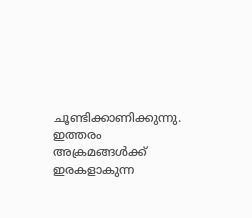ചൂണ്ടിക്കാണിക്കുന്നു. ഇത്തരം അക്രമങ്ങള്‍ക്ക് ഇരകളാകുന്ന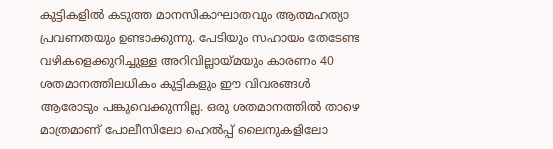കുട്ടികളില്‍ കടുത്ത മാനസികാഘാതവും ആത്മഹത്യാ പ്രവണതയും ഉണ്ടാക്കുന്നു. പേടിയും സഹായം തേടേണ്ട വഴികളെക്കുറിച്ചുള്ള അറിവില്ലായ്മയും കാരണം 40 ശതമാനത്തിലധികം കുട്ടികളും ഈ വിവരങ്ങള്‍ ആരോടും പങ്കുവെക്കുന്നില്ല. ഒരു ശതമാനത്തില്‍ താഴെ മാത്രമാണ് പോലീസിലോ ഹെല്‍പ്പ് ലൈനുകളിലോ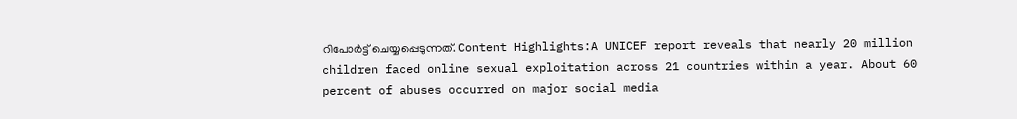റിപോര്‍ട്ട് ചെയ്യപ്പെടുന്നത്. Content Highlights:A UNICEF report reveals that nearly 20 million children faced online sexual exploitation across 21 countries within a year. About 60 percent of abuses occurred on major social media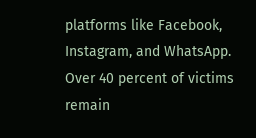platforms like Facebook, Instagram, and WhatsApp. Over 40 percent of victims remain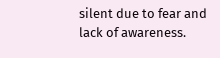silent due to fear and lack of awareness.